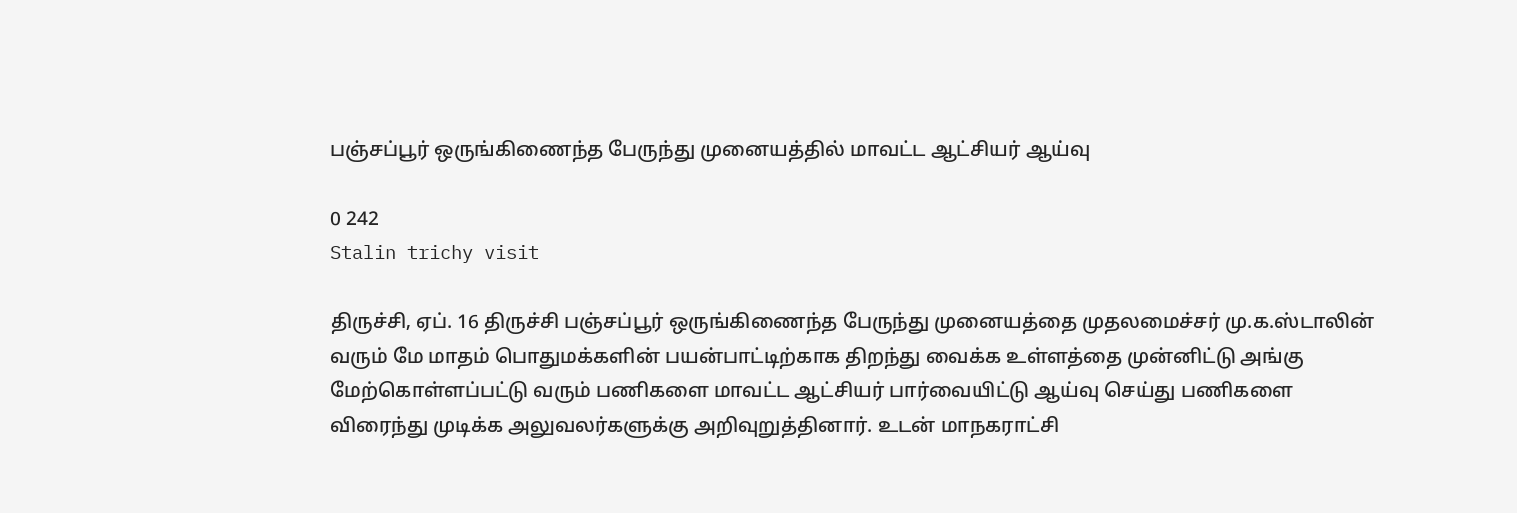பஞ்சப்பூர் ஒருங்கிணைந்த பேருந்து முனையத்தில் மாவட்ட ஆட்சியர் ஆய்வு

0 242
Stalin trichy visit

திருச்சி, ஏப். 16 திருச்சி பஞ்சப்பூர் ஒருங்கிணைந்த பேருந்து முனையத்தை முதலமைச்சர் மு.க.ஸ்டாலின் வரும் மே மாதம் பொதுமக்களின் பயன்பாட்டிற்காக திறந்து வைக்க உள்ளத்தை முன்னிட்டு அங்கு மேற்கொள்ளப்பட்டு வரும் பணிகளை மாவட்ட ஆட்சியர் பார்வையிட்டு ஆய்வு செய்து பணிகளை விரைந்து முடிக்க அலுவலர்களுக்கு அறிவுறுத்தினார். உடன் மாநகராட்சி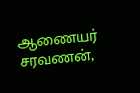ஆணையர் சரவணன்,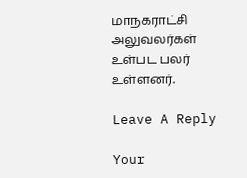மாநகராட்சி அலுவலர்கள் உள்பட பலர் உள்ளனர்.

Leave A Reply

Your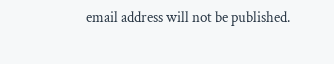email address will not be published.